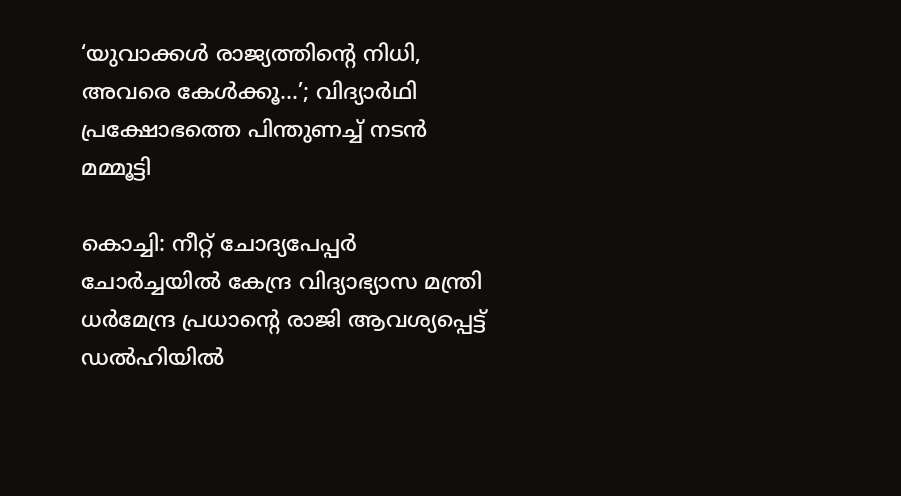‘യുവാക്കൾ രാജ്യത്തിന്‍റെ നിധി, അവരെ കേൾക്കൂ...’; വിദ്യാർഥി പ്രക്ഷോഭത്തെ പിന്തുണച്ച് നടൻ മമ്മൂട്ടി

കൊച്ചി: നീറ്റ് ചോദ്യപേപ്പർ ചോർച്ചയിൽ കേന്ദ്ര വിദ്യാഭ്യാസ മന്ത്രി ധർമേന്ദ്ര പ്രധാന്‍റെ രാജി ആവശ്യപ്പെട്ട് ഡൽഹിയിൽ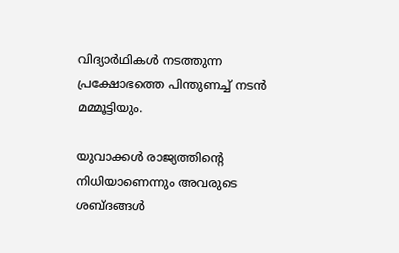വിദ്യാർഥികൾ നടത്തുന്ന പ്രക്ഷോഭത്തെ പിന്തുണച്ച് നടൻ മമ്മൂട്ടിയും.

യുവാക്കൾ രാജ്യത്തിന്‍റെ നിധിയാണെന്നും അവരുടെ ശബ്ദങ്ങൾ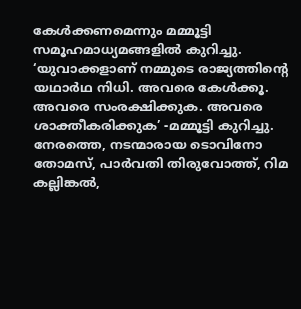കേൾക്കണമെന്നും മമ്മൂട്ടി സമൂഹമാധ്യമങ്ങളിൽ കുറിച്ചു. ‘യുവാക്കളാണ് നമ്മുടെ രാജ്യത്തിന്റെ യഥാർഥ നിധി. അവരെ കേൾക്കൂ. അവരെ സംരക്ഷിക്കുക. അവരെ ശാക്തീകരിക്കുക’ -മമ്മൂട്ടി കുറിച്ചു. നേരത്തെ, നടന്മാരായ ടൊവിനോ തോമസ്, പാർവതി തിരുവോത്ത്, റിമ കല്ലിങ്കൽ,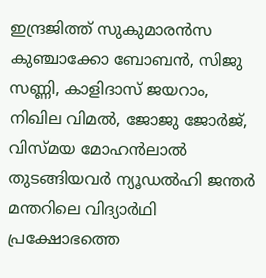ഇന്ദ്രജിത്ത് സുകുമാരൻസ കുഞ്ചാക്കോ ബോബൻ, സിജു സണ്ണി, കാളിദാസ് ജയറാം, നിഖില വിമൽ, ജോജു ജോർജ്, വിസ്മയ മോഹൻലാൽ തുടങ്ങിയവർ ന്യൂഡൽഹി ജന്തർ മന്തറിലെ വിദ്യാർഥി പ്രക്ഷോഭത്തെ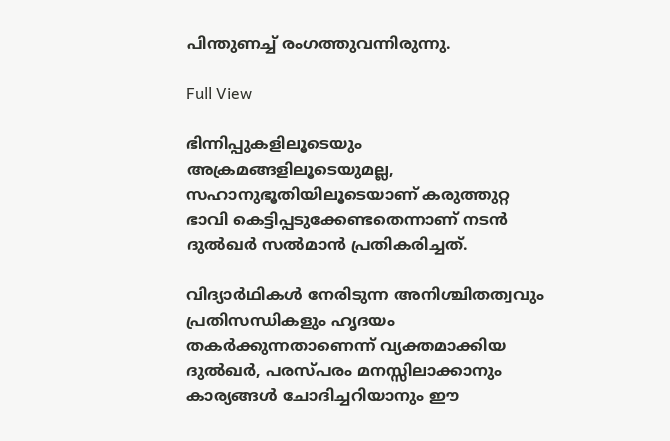പിന്തുണച്ച് രംഗത്തുവന്നിരുന്നു.

Full View

ഭിന്നിപ്പുകളിലൂടെയും അക്രമങ്ങളിലൂടെയുമല്ല, സഹാനുഭൂതിയിലൂടെയാണ് കരുത്തുറ്റ ഭാവി കെട്ടിപ്പടുക്കേണ്ടതെന്നാണ് നടൻ ദുൽഖർ സൽമാൻ പ്രതികരിച്ചത്.

വിദ്യാർഥികൾ നേരിടുന്ന അനിശ്ചിതത്വവും പ്രതിസന്ധികളും ഹൃദയം തകർക്കുന്നതാണെന്ന് വ്യക്തമാക്കിയ ദുൽഖർ, പരസ്പരം മനസ്സിലാക്കാനും കാര്യങ്ങൾ ചോദിച്ചറിയാനും ഈ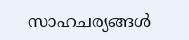സാഹചര്യങ്ങൾ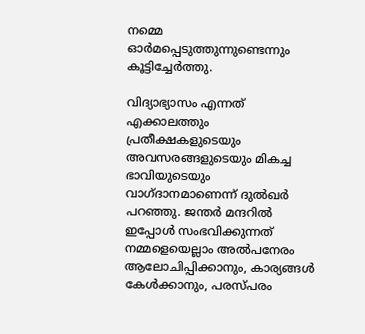നമ്മെ ഓർമപ്പെടുത്തുന്നുണ്ടെന്നും കൂട്ടിച്ചേർത്തു.

വിദ്യാഭ്യാസം എന്നത് എക്കാലത്തും പ്രതീക്ഷകളുടെയും അവസരങ്ങളുടെയും മികച്ച ഭാവിയുടെയും വാഗ്ദാനമാണെന്ന് ദുൽഖർ പറഞ്ഞു. ജന്തർ മന്ദറിൽ ഇപ്പോൾ സംഭവിക്കുന്നത് നമ്മളെയെല്ലാം അൽപനേരം ആലോചിപ്പിക്കാനും, കാര്യങ്ങൾ കേൾക്കാനും, പരസ്പരം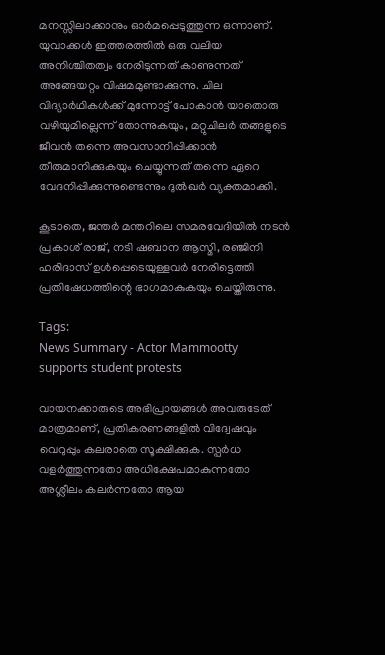മനസ്സിലാക്കാനും ഓർമപ്പെടുത്തുന്ന ഒന്നാണ്. യുവാക്കൾ ഇത്തരത്തിൽ ഒരു വലിയ അനിശ്ചിതത്വം നേരിടുന്നത് കാണുന്നത് അങ്ങേയറ്റം വിഷമമുണ്ടാക്കുന്നു. ചില വിദ്യാർഥികൾക്ക് മുന്നോട്ട് പോകാൻ യാതൊരു വഴിയുമില്ലെന്ന് തോന്നുകയും, മറ്റുചിലർ തങ്ങളുടെ ജീവൻ തന്നെ അവസാനിപ്പിക്കാൻ തീരുമാനിക്കുകയും ചെയ്യുന്നത് തന്നെ ഏറെ വേദനിപ്പിക്കുന്നുണ്ടെന്നും ദുൽഖർ വ്യക്തമാക്കി.

കൂടാതെ, ജന്തർ മന്തറിലെ സമരവേദിയിൽ നടൻ പ്രകാശ് രാജ്, നടി ഷബാന ആസ്മി, രഞ്ജിനി ഹരിദാസ് ഉൾപ്പെടെയുള്ളവർ നേരിട്ടെത്തി പ്രതിഷേധത്തിന്റെ ഭാഗമാകുകയും ചെയ്തിരുന്നു.

Tags:
News Summary - Actor Mammootty supports student protests

വായനക്കാരുടെ അഭിപ്രായങ്ങള്‍ അവരുടേത് മാത്രമാണ്, പ്രതികരണങ്ങളിൽ വിദ്വേഷവും വെറുപ്പും കലരാതെ സൂക്ഷിക്കുക. സ്പർധ വളർത്തുന്നതോ അധിക്ഷേപമാകുന്നതോ അശ്ലീലം കലർന്നതോ ആയ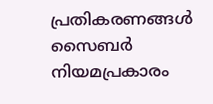പ്രതികരണങ്ങൾ സൈബർ നിയമപ്രകാരം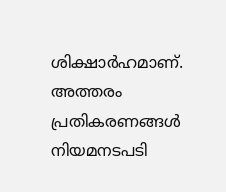ശിക്ഷാർഹമാണ്. അത്തരം പ്രതികരണങ്ങൾ നിയമനടപടി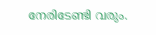നേരിടേണ്ടി വരും.